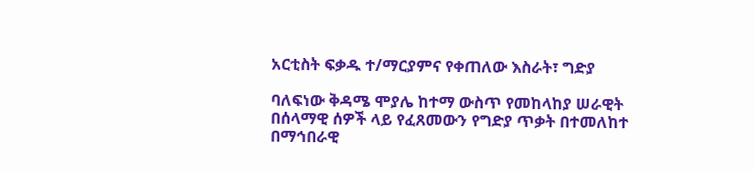አርቲስት ፍቃዱ ተ/ማርያምና የቀጠለው እስራት፣ ግድያ

ባለፍነው ቅዳሜ ሞያሌ ከተማ ውስጥ የመከላከያ ሠራዊት በሰላማዊ ሰዎች ላይ የፈጸመውን የግድያ ጥቃት በተመለከተ በማኅበራዊ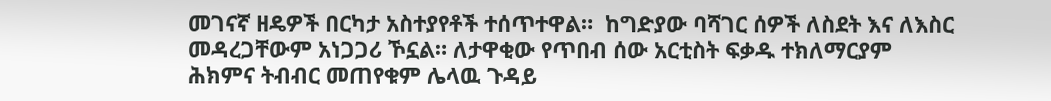መገናኛ ዘዴዎች በርካታ አስተያየቶች ተሰጥተዋል።  ከግድያው ባሻገር ሰዎች ለስደት እና ለእስር መዳረጋቸውም አነጋጋሪ ኾኗል። ለታዋቂው የጥበብ ሰው አርቲስት ፍቃዱ ተክለማርያም ሕክምና ትብብር መጠየቁም ሌላዉ ጉዳይ